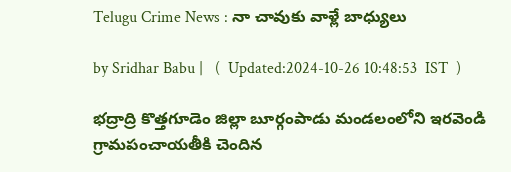Telugu Crime News : నా చావుకు వాళ్లే బాధ్యులు

by Sridhar Babu |   (  Updated:2024-10-26 10:48:53  IST  )

భద్రాద్రి కొత్తగూడెం జిల్లా బూర్గంపాడు మండలంలోని ఇరవెండి గ్రామపంచాయతీకి చెందిన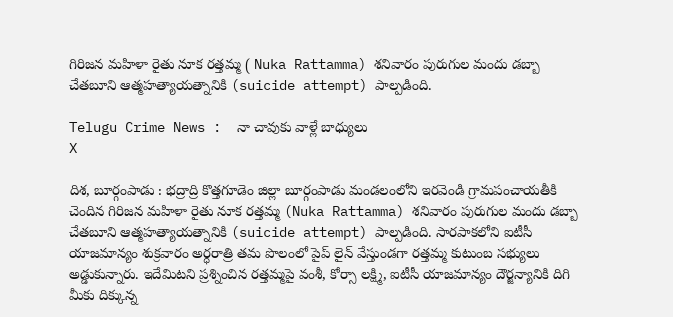గిరిజన మహిళా రైతు నూక రత్తమ్మ ( Nuka Rattamma) శనివారం పురుగుల మందు డబ్బా చేతబూని ఆత్మహత్యాయత్నానికి (suicide attempt) పాల్పడింది.

Telugu Crime News :  నా చావుకు వాళ్లే బాధ్యులు
X

దిశ, బూర్గంపాడు : భద్రాద్రి కొత్తగూడెం జిల్లా బూర్గంపాడు మండలంలోని ఇరవెండి గ్రామపంచాయతీకి చెందిన గిరిజన మహిళా రైతు నూక రత్తమ్మ (Nuka Rattamma) శనివారం పురుగుల మందు డబ్బా చేతబూని ఆత్మహత్యాయత్నానికి (suicide attempt) పాల్పడింది. సారపాకలోని ఐటీసీ యాజమాన్యం శుక్రవారం అర్ధరాత్రి తమ పొలంలో పైప్ లైన్ వేస్తుండగా రత్తమ్మ కుటుంబ సభ్యులు అడ్డుకున్నారు. ఇదేమిటని ప్రశ్నించిన రత్తమ్మపై వంశీ, కోర్సా లక్ష్మి, ఐటీసీ యాజమాన్యం దౌర్జన్యానికి దిగి మీకు దిక్కున్న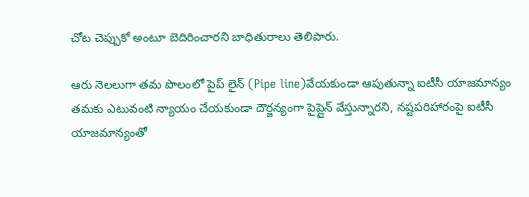చోట చెప్పుకో అంటూ బెదిరించారని బాధితురాలు తెలిపారు.

ఆరు నెలలుగా తమ పొలంలో పైప్ లైన్ (Pipe line)వేయకుండా ఆపుతున్నా ఐటీసీ యాజమాన్యం తమకు ఎటువంటి న్యాయం చేయకుండా దౌర్జన్యంగా పైప్లైన్ వేస్తున్నారని, నష్టపరిహారంపై ఐటీసీ యాజమాన్యంతో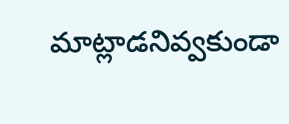మాట్లాడనివ్వకుండా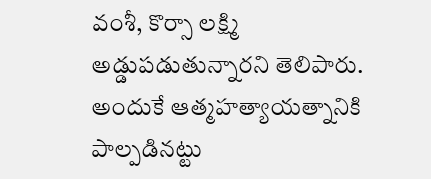వంశీ, కొర్సా లక్ష్మి అడ్డుపడుతున్నారని తెలిపారు. అందుకే ఆత్మహత్యాయత్నానికి పాల్పడినట్టు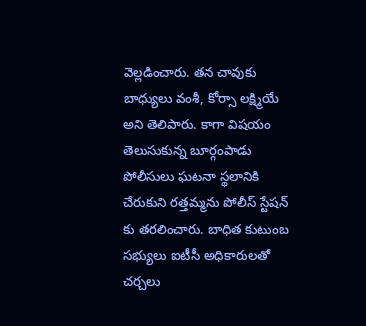వెల్లడించారు. తన చావుకు బాధ్యులు వంశీ, కోర్సా లక్ష్మియే అని తెలిపారు. కాగా విషయం తెలుసుకున్న బూర్గంపాడు పోలీసులు ఘటనా స్థలానికి చేరుకుని రత్తమ్మను పోలీస్ స్టేషన్ కు తరలించారు. బాధిత కుటుంబ సభ్యులు ఐటీసీ అధికారులతో చర్చలు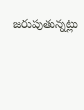జరుపుతున్నట్లు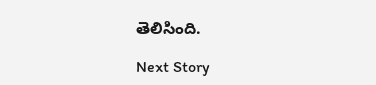తెలిసింది.

Next Story